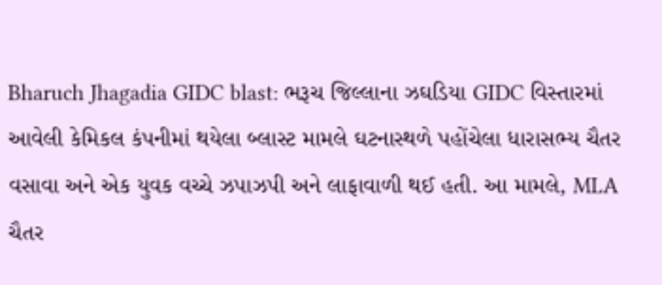Bharuch Jhagadia GIDC blast: ભરૂચ જિલ્લાના ઝઘડિયા GIDC વિસ્તારમાં આવેલી કેમિકલ કંપનીમાં થયેલા બ્લાસ્ટ મામલે ઘટનાસ્થળે પહોંચેલા ધારાસભ્ય ચૈતર વસાવા અને એક યુવક વચ્ચે ઝપાઝપી અને લાફાવાળી થઈ હતી. આ મામલે, MLA ચૈતર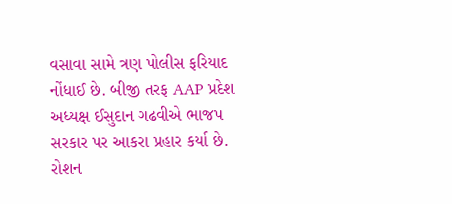વસાવા સામે ત્રણ પોલીસ ફરિયાદ નોંધાઈ છે. બીજી તરફ AAP પ્રદેશ અધ્યક્ષ ઈસુદાન ગઢવીએ ભાજપ સરકાર પર આકરા પ્રહાર કર્યા છે.
રોશન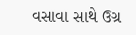વસાવા સાથે ઉગ્ર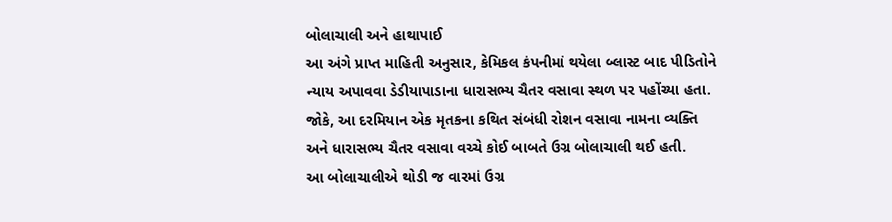બોલાચાલી અને હાથાપાઈ
આ અંગે પ્રાપ્ત માહિતી અનુસાર, કેમિકલ કંપનીમાં થયેલા બ્લાસ્ટ બાદ પીડિતોને ન્યાય અપાવવા ડેડીયાપાડાના ધારાસભ્ય ચૈતર વસાવા સ્થળ પર પહોંચ્યા હતા. જોકે, આ દરમિયાન એક મૃતકના કથિત સંબંધી રોશન વસાવા નામના વ્યક્તિ અને ધારાસભ્ય ચૈતર વસાવા વચ્ચે કોઈ બાબતે ઉગ્ર બોલાચાલી થઈ હતી.
આ બોલાચાલીએ થોડી જ વારમાં ઉગ્ર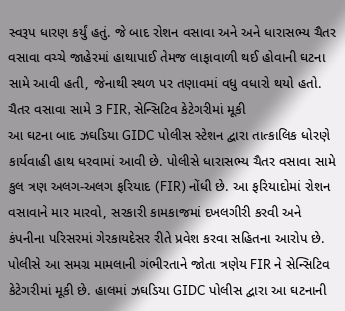સ્વરૂપ ધારણ કર્યું હતું. જે બાદ રોશન વસાવા અને અને ધારાસભ્ય ચૈતર વસાવા વચ્ચે જાહેરમાં હાથાપાઈ તેમજ લાફાવાળી થઈ હોવાની ઘટના સામે આવી હતી, જેનાથી સ્થળ પર તણાવમાં વધુ વધારો થયો હતો.
ચૈતર વસાવા સામે 3 FIR, સેન્સિટિવ કેટેગરીમાં મૂકી
આ ઘટના બાદ ઝઘડિયા GIDC પોલીસ સ્ટેશન દ્વારા તાત્કાલિક ધોરણે કાર્યવાહી હાથ ધરવામાં આવી છે. પોલીસે ધારાસભ્ય ચૈતર વસાવા સામે કુલ ત્રણ અલગ-અલગ ફરિયાદ (FIR) નોંધી છે. આ ફરિયાદોમાં રોશન વસાવાને માર મારવો, સરકારી કામકાજમાં દખલગીરી કરવી અને કંપનીના પરિસરમાં ગેરકાયદેસર રીતે પ્રવેશ કરવા સહિતના આરોપ છે.
પોલીસે આ સમગ્ર મામલાની ગંભીરતાને જોતા ત્રણેય FIR ને સેન્સિટિવ કેટેગરીમાં મૂકી છે. હાલમાં ઝઘડિયા GIDC પોલીસ દ્વારા આ ઘટનાની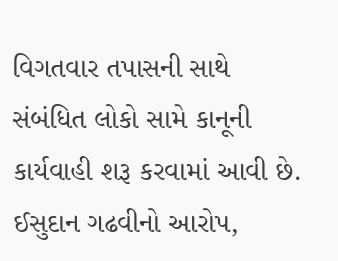વિગતવાર તપાસની સાથે સંબંધિત લોકો સામે કાનૂની કાર્યવાહી શરૂ કરવામાં આવી છે.
ઈસુદાન ગઢવીનો આરોપ,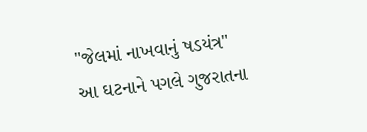"જેલમાં નાખવાનું ષડયંત્ર"
આ ઘટનાને પગલે ગુજરાતના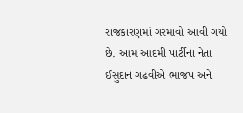રાજકારણમાં ગરમાવો આવી ગયો છે. આમ આદમી પાર્ટીના નેતા ઈસુદાન ગઢવીએ ભાજપ અને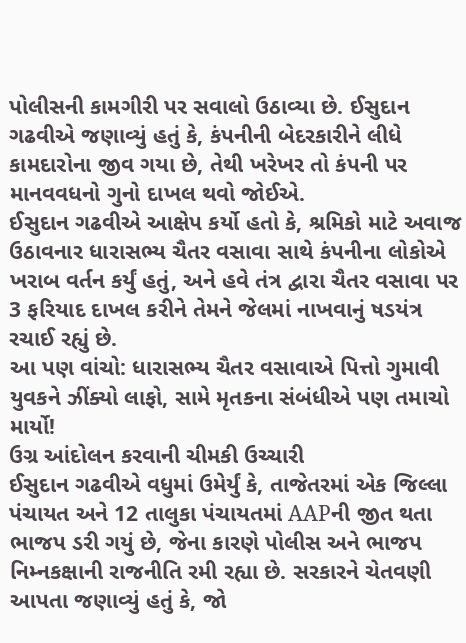પોલીસની કામગીરી પર સવાલો ઉઠાવ્યા છે. ઈસુદાન ગઢવીએ જણાવ્યું હતું કે, કંપનીની બેદરકારીને લીધે કામદારોના જીવ ગયા છે, તેથી ખરેખર તો કંપની પર માનવવધનો ગુનો દાખલ થવો જોઈએ.
ઈસુદાન ગઢવીએ આક્ષેપ કર્યો હતો કે, શ્રમિકો માટે અવાજ ઉઠાવનાર ધારાસભ્ય ચૈતર વસાવા સાથે કંપનીના લોકોએ ખરાબ વર્તન કર્યું હતું, અને હવે તંત્ર દ્વારા ચૈતર વસાવા પર 3 ફરિયાદ દાખલ કરીને તેમને જેલમાં નાખવાનું ષડયંત્ર રચાઈ રહ્યું છે.
આ પણ વાંચો: ધારાસભ્ય ચૈતર વસાવાએ પિત્તો ગુમાવી યુવકને ઝીંક્યો લાફો, સામે મૃતકના સંબંધીએ પણ તમાચો માર્યો!
ઉગ્ર આંદોલન કરવાની ચીમકી ઉચ્ચારી
ઈસુદાન ગઢવીએ વધુમાં ઉમેર્યું કે, તાજેતરમાં એક જિલ્લા પંચાયત અને 12 તાલુકા પંચાયતમાં AAPની જીત થતા ભાજપ ડરી ગયું છે, જેના કારણે પોલીસ અને ભાજપ નિમ્નકક્ષાની રાજનીતિ રમી રહ્યા છે. સરકારને ચેતવણી આપતા જણાવ્યું હતું કે, જો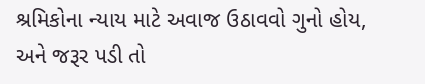શ્રમિકોના ન્યાય માટે અવાજ ઉઠાવવો ગુનો હોય, અને જરૂર પડી તો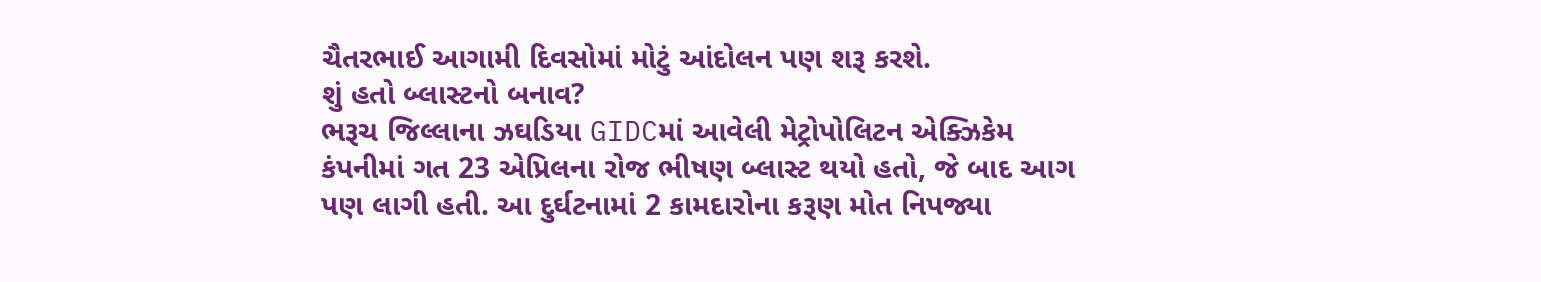ચૈતરભાઈ આગામી દિવસોમાં મોટું આંદોલન પણ શરૂ કરશે.
શું હતો બ્લાસ્ટનો બનાવ?
ભરૂચ જિલ્લાના ઝઘડિયા GIDCમાં આવેલી મેટ્રોપોલિટન એક્ઝિકેમ કંપનીમાં ગત 23 એપ્રિલના રોજ ભીષણ બ્લાસ્ટ થયો હતો, જે બાદ આગ પણ લાગી હતી. આ દુર્ઘટનામાં 2 કામદારોના કરૂણ મોત નિપજ્યા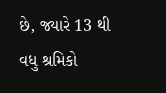છે, જ્યારે 13 થી વધુ શ્રમિકો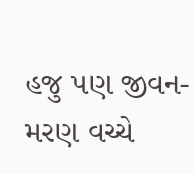હજુ પણ જીવન-મરણ વચ્ચે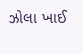ઝોલા ખાઈ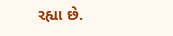રહ્યા છે.